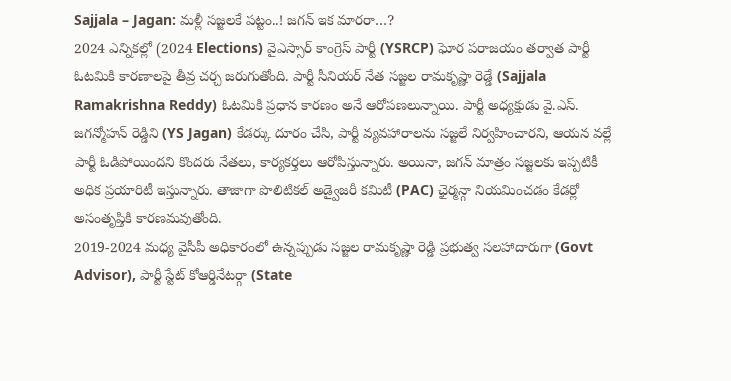Sajjala – Jagan: మళ్లీ సజ్జలకే పట్టం..! జగన్ ఇక మారరా…?
2024 ఎన్నికల్లో (2024 Elections) వైఎస్సార్ కాంగ్రెస్ పార్టీ (YSRCP) ఘోర పరాజయం తర్వాత పార్టీ ఓటమికి కారణాలపై తీవ్ర చర్చ జరుగుతోంది. పార్టీ సీనియర్ నేత సజ్జల రామకృష్ణా రెడ్డే (Sajjala Ramakrishna Reddy) ఓటమికి ప్రధాన కారణం అనే ఆరోపణలున్నాయి. పార్టీ అధ్యక్షుడు వై.ఎస్. జగన్మోహన్ రెడ్డిని (YS Jagan) కేడర్కు దూరం చేసి, పార్టీ వ్యవహారాలను సజ్జలే నిర్వహించారని, ఆయన వల్లే పార్టీ ఓడిపోయిందని కొందరు నేతలు, కార్యకర్తలు ఆరోపిస్తున్నారు. అయినా, జగన్ మాత్రం సజ్జలకు ఇప్పటికీ అధిక ప్రయారిటీ ఇస్తున్నారు. తాజాగా పొలిటికల్ అడ్వైజరీ కమిటీ (PAC) ఛైర్మన్గా నియమించడం కేడర్లో అసంతృప్తికి కారణమవుతోంది.
2019-2024 మధ్య వైసీపీ అధికారంలో ఉన్నప్పుడు సజ్జల రామకృష్ణా రెడ్డి ప్రభుత్వ సలహాదారుగా (Govt Advisor), పార్టీ స్టేట్ కోఆర్డినేటర్గా (State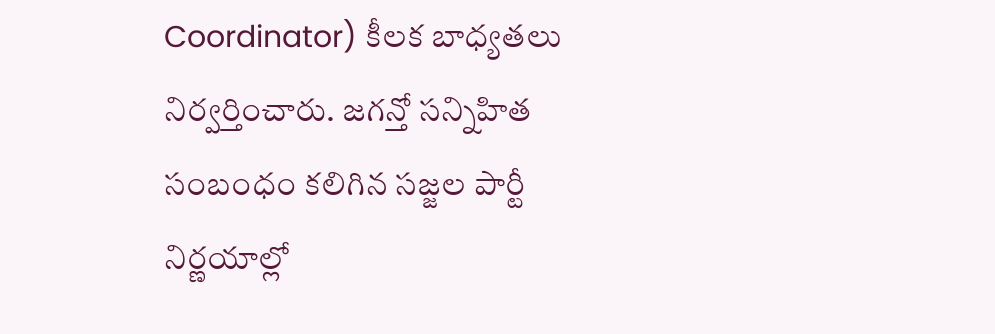Coordinator) కీలక బాధ్యతలు నిర్వర్తించారు. జగన్తో సన్నిహిత సంబంధం కలిగిన సజ్జల పార్టీ నిర్ణయాల్లో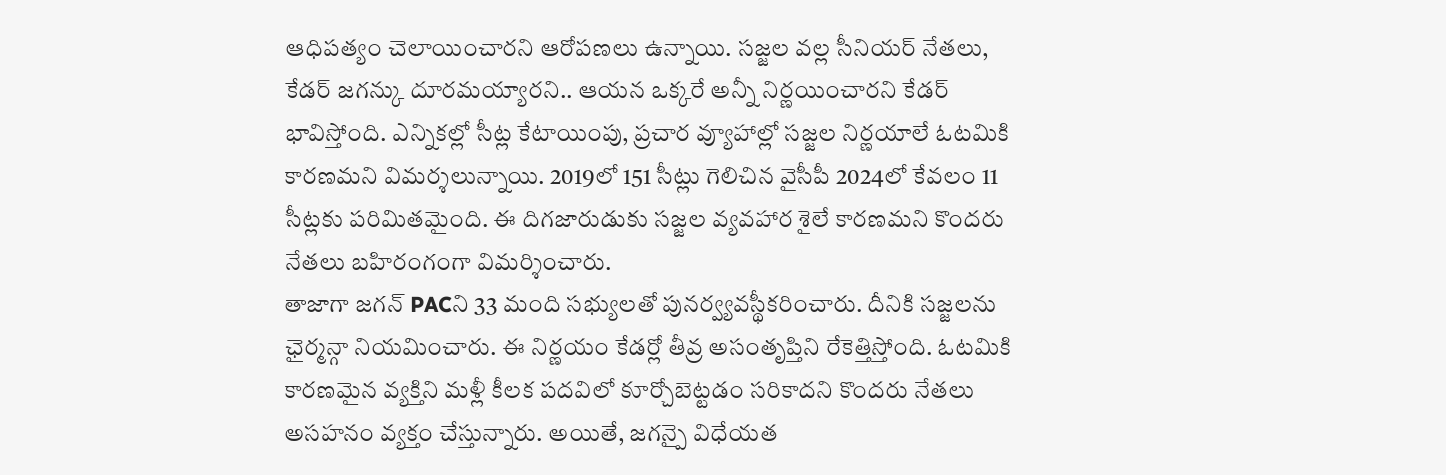ఆధిపత్యం చెలాయించారని ఆరోపణలు ఉన్నాయి. సజ్జల వల్ల సీనియర్ నేతలు, కేడర్ జగన్కు దూరమయ్యారని.. ఆయన ఒక్కరే అన్నీ నిర్ణయించారని కేడర్ భావిస్తోంది. ఎన్నికల్లో సీట్ల కేటాయింపు, ప్రచార వ్యూహాల్లో సజ్జల నిర్ణయాలే ఓటమికి కారణమని విమర్శలున్నాయి. 2019లో 151 సీట్లు గెలిచిన వైసీపీ 2024లో కేవలం 11 సీట్లకు పరిమితమైంది. ఈ దిగజారుడుకు సజ్జల వ్యవహార శైలే కారణమని కొందరు నేతలు బహిరంగంగా విమర్శించారు.
తాజాగా జగన్ PACని 33 మంది సభ్యులతో పునర్వ్యవస్థీకరించారు. దీనికి సజ్జలను ఛైర్మన్గా నియమించారు. ఈ నిర్ణయం కేడర్లో తీవ్ర అసంతృప్తిని రేకెత్తిస్తోంది. ఓటమికి కారణమైన వ్యక్తిని మళ్లీ కీలక పదవిలో కూర్చోబెట్టడం సరికాదని కొందరు నేతలు అసహనం వ్యక్తం చేస్తున్నారు. అయితే, జగన్పై విధేయత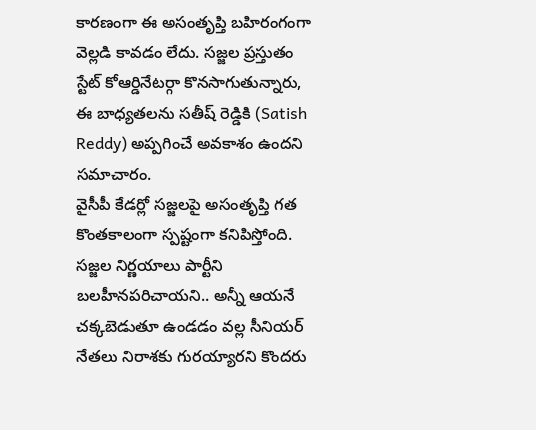కారణంగా ఈ అసంతృప్తి బహిరంగంగా వెల్లడి కావడం లేదు. సజ్జల ప్రస్తుతం స్టేట్ కోఆర్డినేటర్గా కొనసాగుతున్నారు, ఈ బాధ్యతలను సతీష్ రెడ్డికి (Satish Reddy) అప్పగించే అవకాశం ఉందని సమాచారం.
వైసీపీ కేడర్లో సజ్జలపై అసంతృప్తి గత కొంతకాలంగా స్పష్టంగా కనిపిస్తోంది. సజ్జల నిర్ణయాలు పార్టీని బలహీనపరిచాయని.. అన్నీ ఆయనే చక్కబెడుతూ ఉండడం వల్ల సీనియర్ నేతలు నిరాశకు గురయ్యారని కొందరు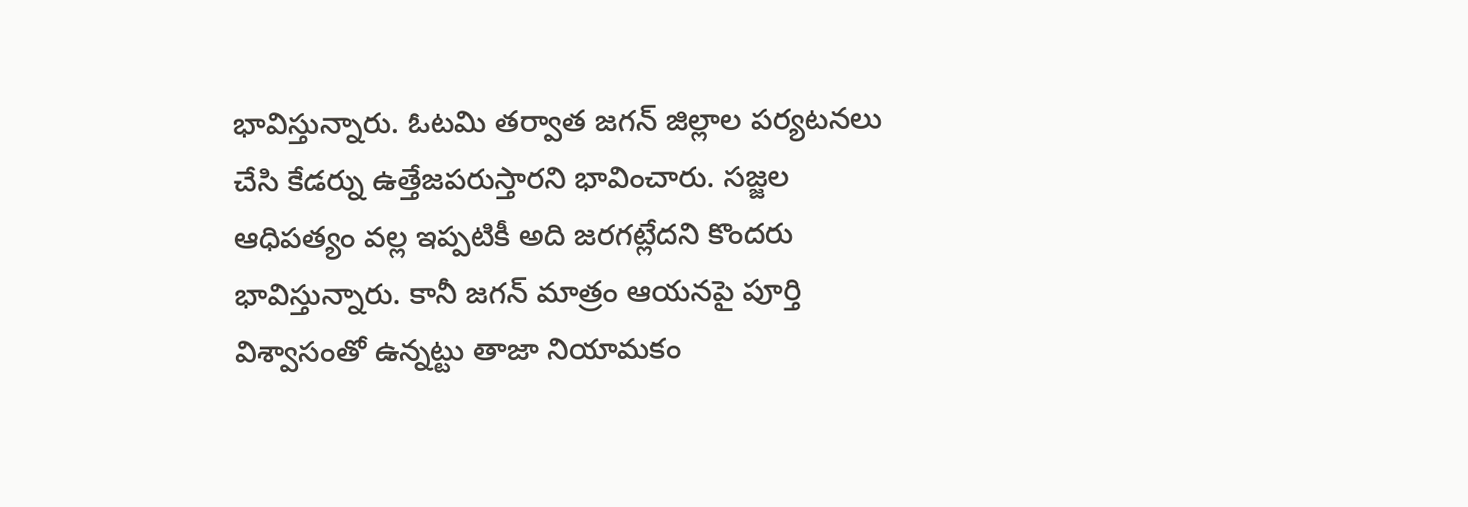భావిస్తున్నారు. ఓటమి తర్వాత జగన్ జిల్లాల పర్యటనలు చేసి కేడర్ను ఉత్తేజపరుస్తారని భావించారు. సజ్జల ఆధిపత్యం వల్ల ఇప్పటికీ అది జరగట్లేదని కొందరు భావిస్తున్నారు. కానీ జగన్ మాత్రం ఆయనపై పూర్తి విశ్వాసంతో ఉన్నట్టు తాజా నియామకం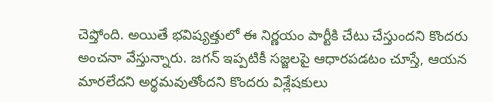చెప్తోంది. అయితే భవిష్యత్తులో ఈ నిర్ణయం పార్టీకి చేటు చేస్తుందని కొందరు అంచనా వేస్తున్నారు. జగన్ ఇప్పటికీ సజ్జలపై ఆధారపడటం చూస్తే, ఆయన మారలేదని అర్థమవుతోందని కొందరు విశ్లేషకులు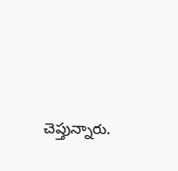చెప్తున్నారు.